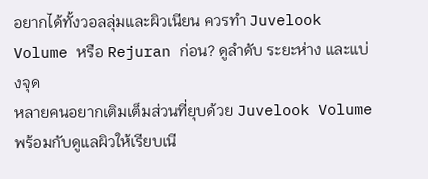อยากได้ทั้งวอลลุ่มและผิวเนียน ควรทำ Juvelook Volume หรือ Rejuran ก่อน? ดูลำดับ ระยะห่าง และแบ่งจุด
หลายคนอยากเติมเต็มส่วนที่ยุบด้วย Juvelook Volume พร้อมกับดูแลผิวให้เรียบเนี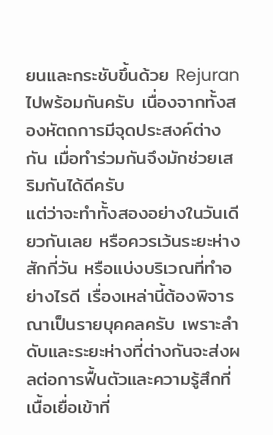ยนและกระชับขึ้นด้วย Rejuran ไปพร้อมกันครับ เนื่องจากทั้งสองหัตถการมีจุดประสงค์ต่างกัน เมื่อทำร่วมกันจึงมักช่วยเสริมกันได้ดีครับ
แต่ว่าจะทำทั้งสองอย่างในวันเดียวกันเลย หรือควรเว้นระยะห่างสักกี่วัน หรือแบ่งบริเวณที่ทำอย่างไรดี เรื่องเหล่านี้ต้องพิจารณาเป็นรายบุคคลครับ เพราะลำดับและระยะห่างที่ต่างกันจะส่งผลต่อการฟื้นตัวและความรู้สึกที่เนื้อเยื่อเข้าที่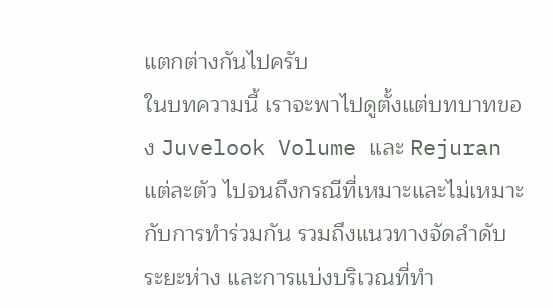แตกต่างกันไปครับ
ในบทความนี้ เราจะพาไปดูตั้งแต่บทบาทของ Juvelook Volume และ Rejuran แต่ละตัว ไปจนถึงกรณีที่เหมาะและไม่เหมาะกับการทำร่วมกัน รวมถึงแนวทางจัดลำดับ ระยะห่าง และการแบ่งบริเวณที่ทำ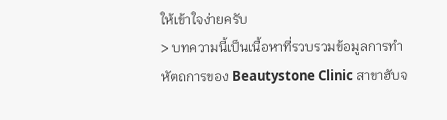ให้เข้าใจง่ายครับ
> บทความนี้เป็นเนื้อหาที่รวบรวมข้อมูลการทำหัตถการของ Beautystone Clinic สาขาฮับจ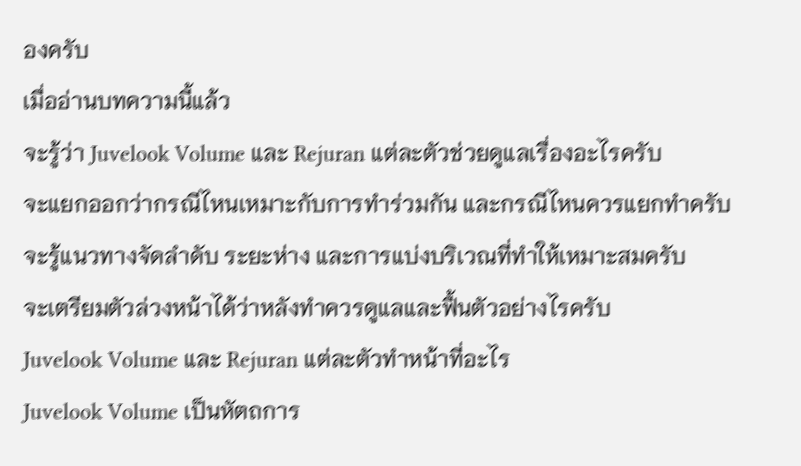องครับ
เมื่ออ่านบทความนี้แล้ว
จะรู้ว่า Juvelook Volume และ Rejuran แต่ละตัวช่วยดูแลเรื่องอะไรครับ
จะแยกออกว่ากรณีไหนเหมาะกับการทำร่วมกัน และกรณีไหนควรแยกทำครับ
จะรู้แนวทางจัดลำดับ ระยะห่าง และการแบ่งบริเวณที่ทำให้เหมาะสมครับ
จะเตรียมตัวล่วงหน้าได้ว่าหลังทำควรดูแลและฟื้นตัวอย่างไรครับ
Juvelook Volume และ Rejuran แต่ละตัวทำหน้าที่อะไร
Juvelook Volume เป็นหัตถการ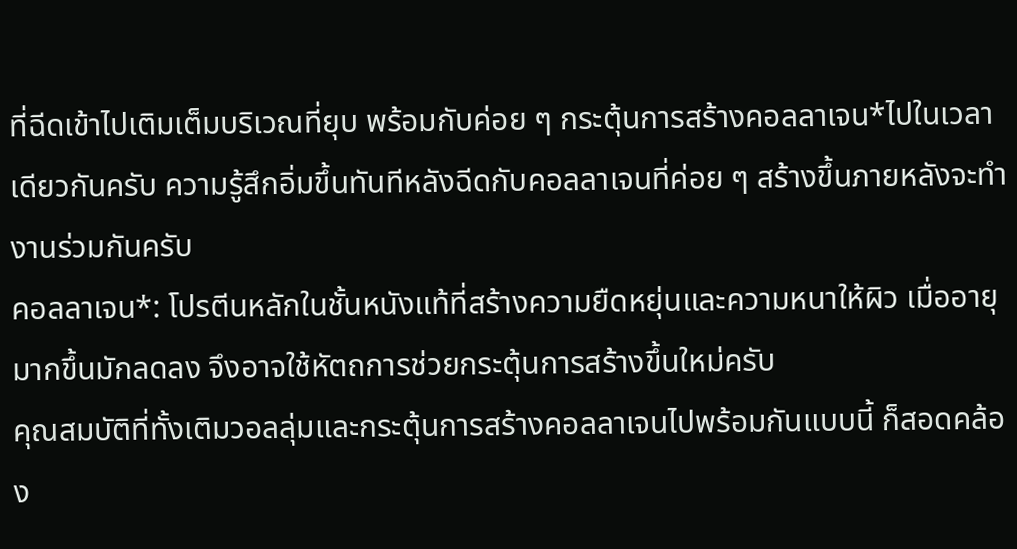ที่ฉีดเข้าไปเติมเต็มบริเวณที่ยุบ พร้อมกับค่อย ๆ กระตุ้นการสร้างคอลลาเจน*ไปในเวลาเดียวกันครับ ความรู้สึกอิ่มขึ้นทันทีหลังฉีดกับคอลลาเจนที่ค่อย ๆ สร้างขึ้นภายหลังจะทำงานร่วมกันครับ
คอลลาเจน*: โปรตีนหลักในชั้นหนังแท้ที่สร้างความยืดหยุ่นและความหนาให้ผิว เมื่ออายุมากขึ้นมักลดลง จึงอาจใช้หัตถการช่วยกระตุ้นการสร้างขึ้นใหม่ครับ
คุณสมบัติที่ทั้งเติมวอลลุ่มและกระตุ้นการสร้างคอลลาเจนไปพร้อมกันแบบนี้ ก็สอดคล้อง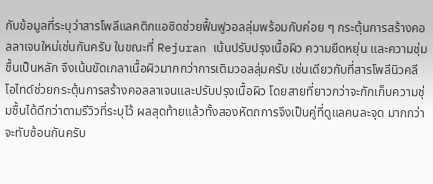กับข้อมูลที่ระบุว่าสารโพลีแลคติกแอซิดช่วยฟื้นฟูวอลลุ่มพร้อมกับค่อย ๆ กระตุ้นการสร้างคอลลาเจนใหม่เช่นกันครับ ในขณะที่ Rejuran เน้นปรับปรุงเนื้อผิว ความยืดหยุ่น และความชุ่มชื้นเป็นหลัก จึงเน้นขัดเกลาเนื้อผิวมากกว่าการเติมวอลลุ่มครับ เช่นเดียวกับที่สารโพลีนิวคลีโอไทด์ช่วยกระตุ้นการสร้างคอลลาเจนและปรับปรุงเนื้อผิว โดยสายที่ยาวกว่าจะกักเก็บความชุ่มชื้นได้ดีกว่าตามรีวิวที่ระบุไว้ ผลสุดท้ายแล้วทั้งสองหัตถการจึงเป็นคู่ที่ดูแลคนละจุด มากกว่าจะทับซ้อนกันครับ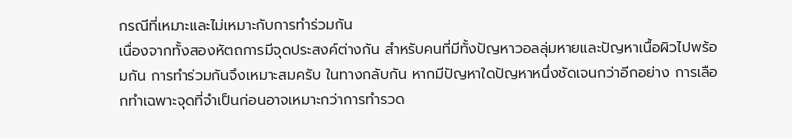กรณีที่เหมาะและไม่เหมาะกับการทำร่วมกัน
เนื่องจากทั้งสองหัตถการมีจุดประสงค์ต่างกัน สำหรับคนที่มีทั้งปัญหาวอลลุ่มหายและปัญหาเนื้อผิวไปพร้อมกัน การทำร่วมกันจึงเหมาะสมครับ ในทางกลับกัน หากมีปัญหาใดปัญหาหนึ่งชัดเจนกว่าอีกอย่าง การเลือกทำเฉพาะจุดที่จำเป็นก่อนอาจเหมาะกว่าการทำรวด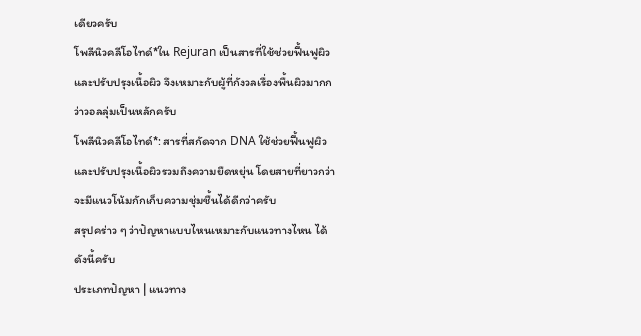เดียวครับ
โพลีนิวคลีโอไทด์*ใน Rejuran เป็นสารที่ใช้ช่วยฟื้นฟูผิวและปรับปรุงเนื้อผิว จึงเหมาะกับผู้ที่กังวลเรื่องพื้นผิวมากกว่าวอลลุ่มเป็นหลักครับ
โพลีนิวคลีโอไทด์*: สารที่สกัดจาก DNA ใช้ช่วยฟื้นฟูผิวและปรับปรุงเนื้อผิวรวมถึงความยืดหยุ่น โดยสายที่ยาวกว่าจะมีแนวโน้มกักเก็บความชุ่มชื้นได้ดีกว่าครับ
สรุปคร่าว ๆ ว่าปัญหาแบบไหนเหมาะกับแนวทางไหน ได้ดังนี้ครับ
ประเภทปัญหา | แนวทาง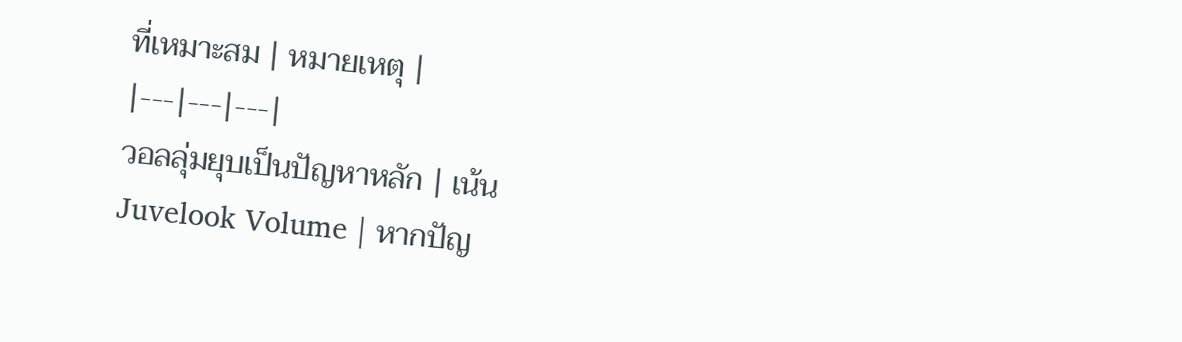ที่เหมาะสม | หมายเหตุ |
|---|---|---|
วอลลุ่มยุบเป็นปัญหาหลัก | เน้น Juvelook Volume | หากปัญ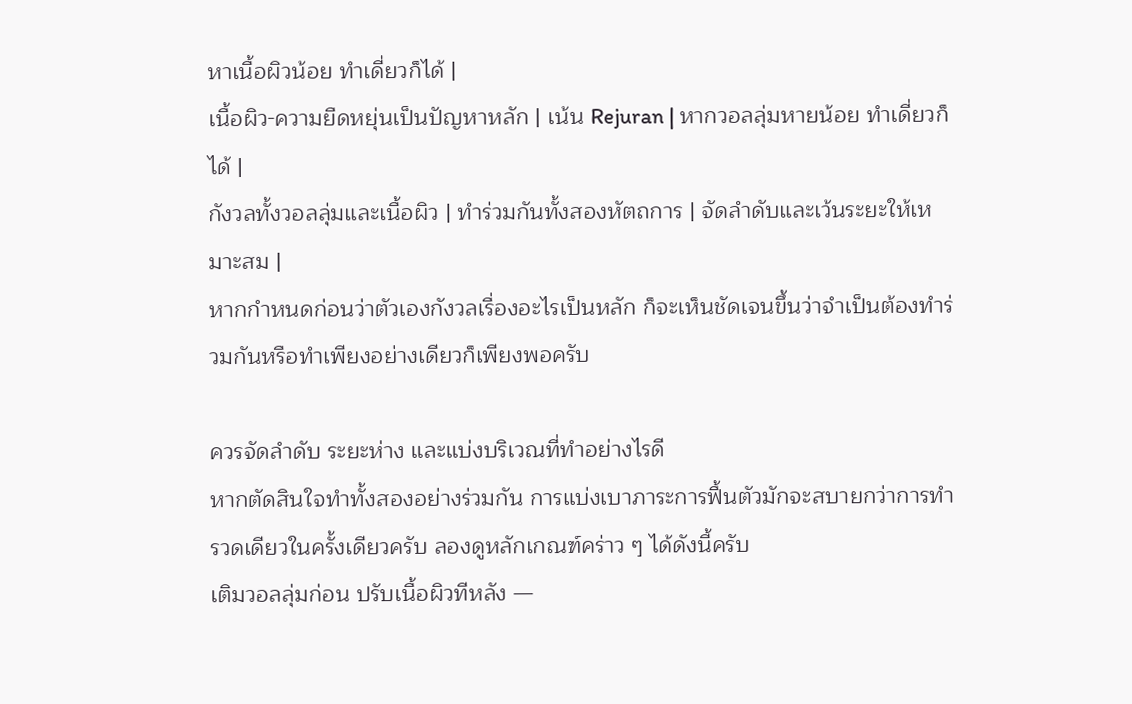หาเนื้อผิวน้อย ทำเดี่ยวก็ได้ |
เนื้อผิว-ความยืดหยุ่นเป็นปัญหาหลัก | เน้น Rejuran | หากวอลลุ่มหายน้อย ทำเดี่ยวก็ได้ |
กังวลทั้งวอลลุ่มและเนื้อผิว | ทำร่วมกันทั้งสองหัตถการ | จัดลำดับและเว้นระยะให้เหมาะสม |
หากกำหนดก่อนว่าตัวเองกังวลเรื่องอะไรเป็นหลัก ก็จะเห็นชัดเจนขึ้นว่าจำเป็นต้องทำร่วมกันหรือทำเพียงอย่างเดียวก็เพียงพอครับ

ควรจัดลำดับ ระยะห่าง และแบ่งบริเวณที่ทำอย่างไรดี
หากตัดสินใจทำทั้งสองอย่างร่วมกัน การแบ่งเบาภาระการฟื้นตัวมักจะสบายกว่าการทำรวดเดียวในครั้งเดียวครับ ลองดูหลักเกณฑ์คร่าว ๆ ได้ดังนี้ครับ
เติมวอลลุ่มก่อน ปรับเนื้อผิวทีหลัง —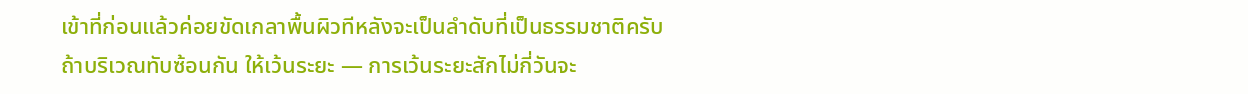เข้าที่ก่อนแล้วค่อยขัดเกลาพื้นผิวทีหลังจะเป็นลำดับที่เป็นธรรมชาติครับ
ถ้าบริเวณทับซ้อนกัน ให้เว้นระยะ — การเว้นระยะสักไม่กี่วันจะ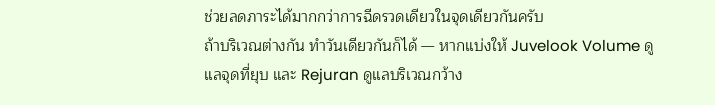ช่วยลดภาระได้มากกว่าการฉีดรวดเดียวในจุดเดียวกันครับ
ถ้าบริเวณต่างกัน ทำวันเดียวกันก็ได้ — หากแบ่งให้ Juvelook Volume ดูแลจุดที่ยุบ และ Rejuran ดูแลบริเวณกว้าง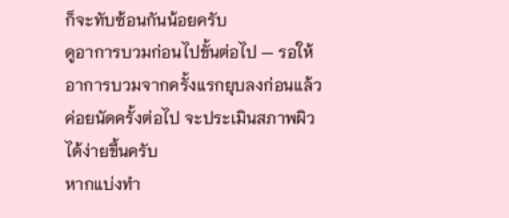ก็จะทับซ้อนกันน้อยครับ
ดูอาการบวมก่อนไปขั้นต่อไป — รอให้อาการบวมจากครั้งแรกยุบลงก่อนแล้วค่อยนัดครั้งต่อไป จะประเมินสภาพผิวได้ง่ายขึ้นครับ
หากแบ่งทำ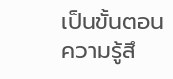เป็นขั้นตอน ความรู้สึ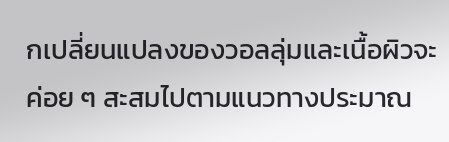กเปลี่ยนแปลงของวอลลุ่มและเนื้อผิวจะค่อย ๆ สะสมไปตามแนวทางประมาณ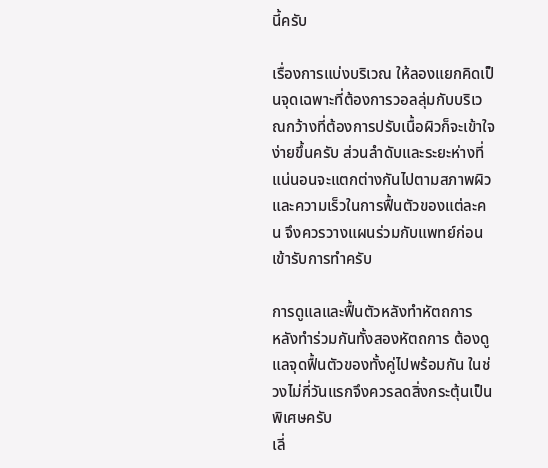นี้ครับ

เรื่องการแบ่งบริเวณ ให้ลองแยกคิดเป็นจุดเฉพาะที่ต้องการวอลลุ่มกับบริเวณกว้างที่ต้องการปรับเนื้อผิวก็จะเข้าใจง่ายขึ้นครับ ส่วนลำดับและระยะห่างที่แน่นอนจะแตกต่างกันไปตามสภาพผิวและความเร็วในการฟื้นตัวของแต่ละคน จึงควรวางแผนร่วมกับแพทย์ก่อนเข้ารับการทำครับ

การดูแลและฟื้นตัวหลังทำหัตถการ
หลังทำร่วมกันทั้งสองหัตถการ ต้องดูแลจุดฟื้นตัวของทั้งคู่ไปพร้อมกัน ในช่วงไม่กี่วันแรกจึงควรลดสิ่งกระตุ้นเป็นพิเศษครับ
เลี่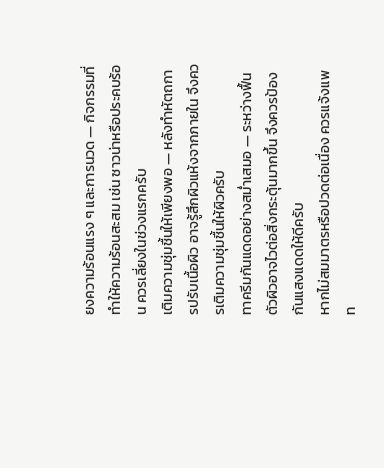ยงความร้อนแรง ๆ และการนวด — กิจกรรมที่ทำให้ความร้อนสะสม เช่น ซาวน่าหรือประคบร้อน ควรเลี่ยงในช่วงแรกครับ
เติมความชุ่มชื้นให้เพียงพอ — หลังทำหัตถการปรับเนื้อผิว อาจรู้สึกผิวแห้งจากภายใน จึงควรเติมความชุ่มชื้นให้ผิวครับ
ทาครีมกันแดดอย่างสม่ำเสมอ — ระหว่างฟื้นตัวผิวอาจไวต่อสิ่งกระตุ้นมากขึ้น จึงควรป้องกันแสงแดดให้ดีครับ
หากไม่สมมาตรหรือปวดต่อเนื่อง ควรแจ้งแพท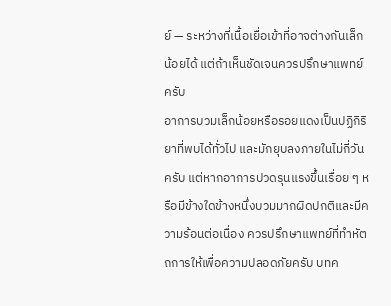ย์ — ระหว่างที่เนื้อเยื่อเข้าที่อาจต่างกันเล็กน้อยได้ แต่ถ้าเห็นชัดเจนควรปรึกษาแพทย์ครับ
อาการบวมเล็กน้อยหรือรอยแดงเป็นปฏิกิริยาที่พบได้ทั่วไป และมักยุบลงภายในไม่กี่วันครับ แต่หากอาการปวดรุนแรงขึ้นเรื่อย ๆ หรือมีข้างใดข้างหนึ่งบวมมากผิดปกติและมีความร้อนต่อเนื่อง ควรปรึกษาแพทย์ที่ทำหัตถการให้เพื่อความปลอดภัยครับ บทค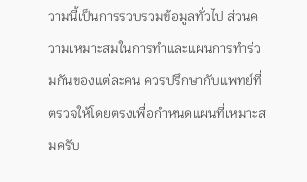วามนี้เป็นการรวบรวมข้อมูลทั่วไป ส่วนความเหมาะสมในการทำและแผนการทำร่วมกันของแต่ละคน ควรปรึกษากับแพทย์ที่ตรวจให้โดยตรงเพื่อกำหนดแผนที่เหมาะสมครับ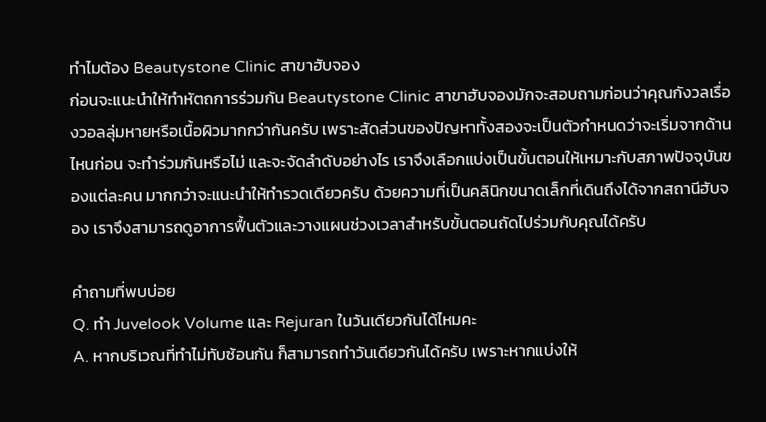ทำไมต้อง Beautystone Clinic สาขาฮับจอง
ก่อนจะแนะนำให้ทำหัตถการร่วมกัน Beautystone Clinic สาขาฮับจองมักจะสอบถามก่อนว่าคุณกังวลเรื่องวอลลุ่มหายหรือเนื้อผิวมากกว่ากันครับ เพราะสัดส่วนของปัญหาทั้งสองจะเป็นตัวกำหนดว่าจะเริ่มจากด้านไหนก่อน จะทำร่วมกันหรือไม่ และจะจัดลำดับอย่างไร เราจึงเลือกแบ่งเป็นขั้นตอนให้เหมาะกับสภาพปัจจุบันของแต่ละคน มากกว่าจะแนะนำให้ทำรวดเดียวครับ ด้วยความที่เป็นคลินิกขนาดเล็กที่เดินถึงได้จากสถานีฮับจอง เราจึงสามารถดูอาการฟื้นตัวและวางแผนช่วงเวลาสำหรับขั้นตอนถัดไปร่วมกับคุณได้ครับ

คำถามที่พบบ่อย
Q. ทำ Juvelook Volume และ Rejuran ในวันเดียวกันได้ไหมคะ
A. หากบริเวณที่ทำไม่ทับซ้อนกัน ก็สามารถทำวันเดียวกันได้ครับ เพราะหากแบ่งให้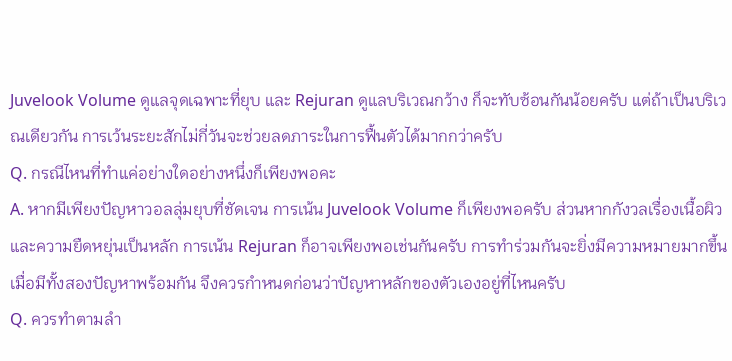Juvelook Volume ดูแลจุดเฉพาะที่ยุบ และ Rejuran ดูแลบริเวณกว้าง ก็จะทับซ้อนกันน้อยครับ แต่ถ้าเป็นบริเวณเดียวกัน การเว้นระยะสักไม่กี่วันจะช่วยลดภาระในการฟื้นตัวได้มากกว่าครับ
Q. กรณีไหนที่ทำแค่อย่างใดอย่างหนึ่งก็เพียงพอคะ
A. หากมีเพียงปัญหาวอลลุ่มยุบที่ชัดเจน การเน้น Juvelook Volume ก็เพียงพอครับ ส่วนหากกังวลเรื่องเนื้อผิวและความยืดหยุ่นเป็นหลัก การเน้น Rejuran ก็อาจเพียงพอเช่นกันครับ การทำร่วมกันจะยิ่งมีความหมายมากขึ้นเมื่อมีทั้งสองปัญหาพร้อมกัน จึงควรกำหนดก่อนว่าปัญหาหลักของตัวเองอยู่ที่ไหนครับ
Q. ควรทำตามลำ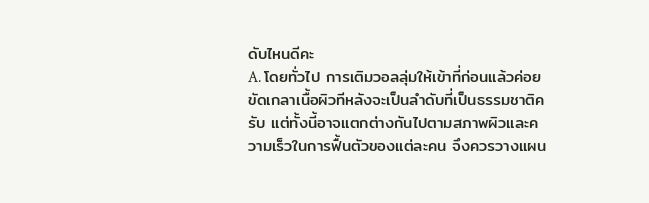ดับไหนดีคะ
A. โดยทั่วไป การเติมวอลลุ่มให้เข้าที่ก่อนแล้วค่อยขัดเกลาเนื้อผิวทีหลังจะเป็นลำดับที่เป็นธรรมชาติครับ แต่ทั้งนี้อาจแตกต่างกันไปตามสภาพผิวและความเร็วในการฟื้นตัวของแต่ละคน จึงควรวางแผน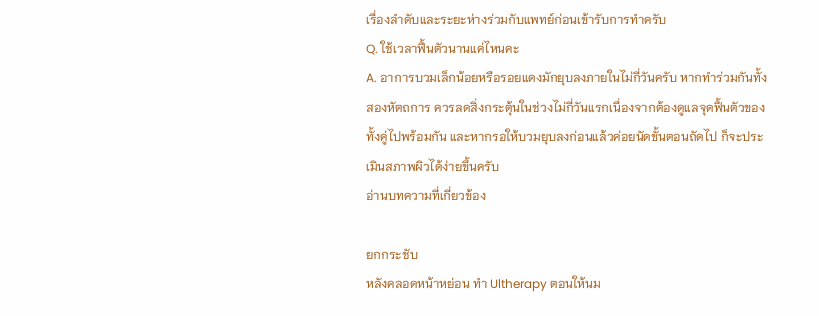เรื่องลำดับและระยะห่างร่วมกับแพทย์ก่อนเข้ารับการทำครับ
Q. ใช้เวลาฟื้นตัวนานแค่ไหนคะ
A. อาการบวมเล็กน้อยหรือรอยแดงมักยุบลงภายในไม่กี่วันครับ หากทำร่วมกันทั้งสองหัตถการ ควรลดสิ่งกระตุ้นในช่วงไม่กี่วันแรกเนื่องจากต้องดูแลจุดฟื้นตัวของทั้งคู่ไปพร้อมกัน และหากรอให้บวมยุบลงก่อนแล้วค่อยนัดขั้นตอนถัดไป ก็จะประเมินสภาพผิวได้ง่ายขึ้นครับ
อ่านบทความที่เกี่ยวข้อง

ยกกระชับ
หลังคลอดหน้าหย่อน ทำ Ultherapy ตอนให้นม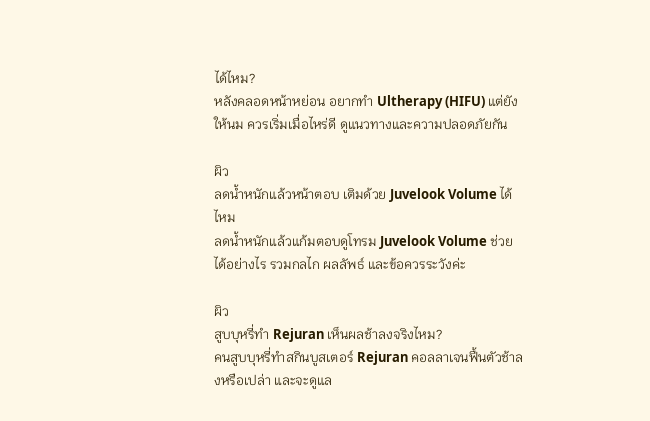ได้ไหม?
หลังคลอดหน้าหย่อน อยากทำ Ultherapy (HIFU) แต่ยังให้นม ควรเริ่มเมื่อไหร่ดี ดูแนวทางและความปลอดภัยกัน

ผิว
ลดน้ำหนักแล้วหน้าตอบ เติมด้วย Juvelook Volume ได้ไหม
ลดน้ำหนักแล้วแก้มตอบดูโทรม Juvelook Volume ช่วยได้อย่างไร รวมกลไก ผลลัพธ์ และข้อควรระวังค่ะ

ผิว
สูบบุหรี่ทำ Rejuran เห็นผลช้าลงจริงไหม?
คนสูบบุหรี่ทำสกินบูสเตอร์ Rejuran คอลลาเจนฟื้นตัวช้าลงหรือเปล่า และจะดูแล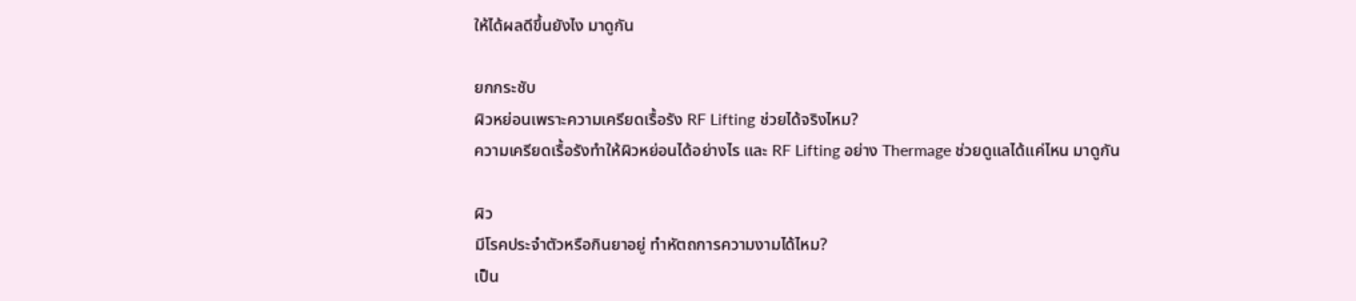ให้ได้ผลดีขึ้นยังไง มาดูกัน

ยกกระชับ
ผิวหย่อนเพราะความเครียดเรื้อรัง RF Lifting ช่วยได้จริงไหม?
ความเครียดเรื้อรังทำให้ผิวหย่อนได้อย่างไร และ RF Lifting อย่าง Thermage ช่วยดูแลได้แค่ไหน มาดูกัน

ผิว
มีโรคประจำตัวหรือกินยาอยู่ ทำหัตถการความงามได้ไหม?
เป็น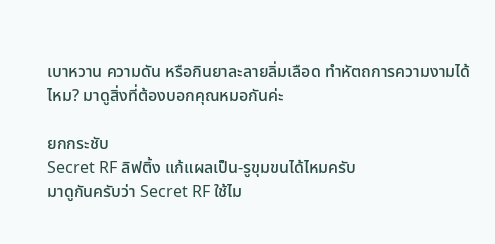เบาหวาน ความดัน หรือกินยาละลายลิ่มเลือด ทำหัตถการความงามได้ไหม? มาดูสิ่งที่ต้องบอกคุณหมอกันค่ะ

ยกกระชับ
Secret RF ลิฟติ้ง แก้แผลเป็น-รูขุมขนได้ไหมครับ
มาดูกันครับว่า Secret RF ใช้ไม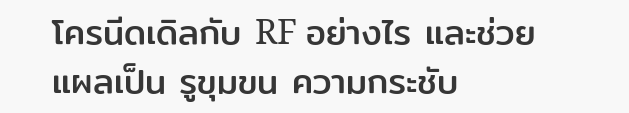โครนีดเดิลกับ RF อย่างไร และช่วยแผลเป็น รูขุมขน ความกระชับ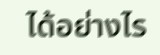ได้อย่างไร